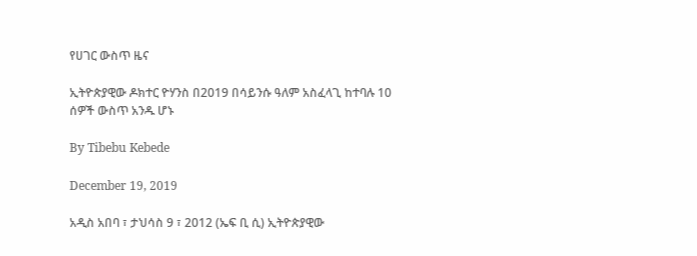የሀገር ውስጥ ዜና

ኢትዮጵያዊው ዶክተር ዮሃንስ በ2019 በሳይንሱ ዓለም አስፈላጊ ከተባሉ 10 ሰዎች ውስጥ አንዱ ሆኑ

By Tibebu Kebede

December 19, 2019

አዲስ አበባ ፣ ታህሳስ 9 ፣ 2012 (ኤፍ ቢ ሲ) ኢትዮጵያዊው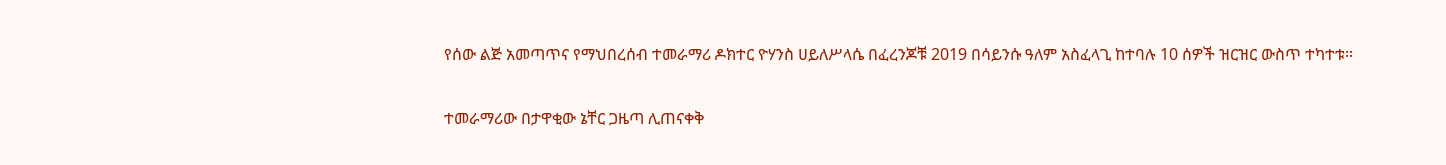የሰው ልጅ አመጣጥና የማህበረሰብ ተመራማሪ ዶክተር ዮሃንስ ሀይለሥላሴ በፈረንጆቹ 2019 በሳይንሱ ዓለም አስፈላጊ ከተባሉ 10 ሰዎች ዝርዝር ውስጥ ተካተቱ።

ተመራማሪው በታዋቂው ኔቸር ጋዜጣ ሊጠናቀቅ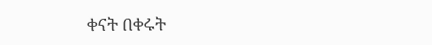ቀናት በቀሩት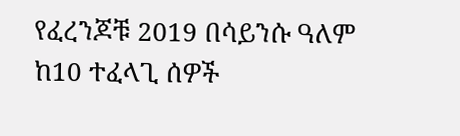የፈረንጆቹ 2019 በሳይንሱ ዓለም ከ10 ተፈላጊ ሰዎች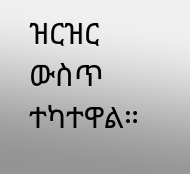ዝርዝር ውስጥ ተካተዋል።